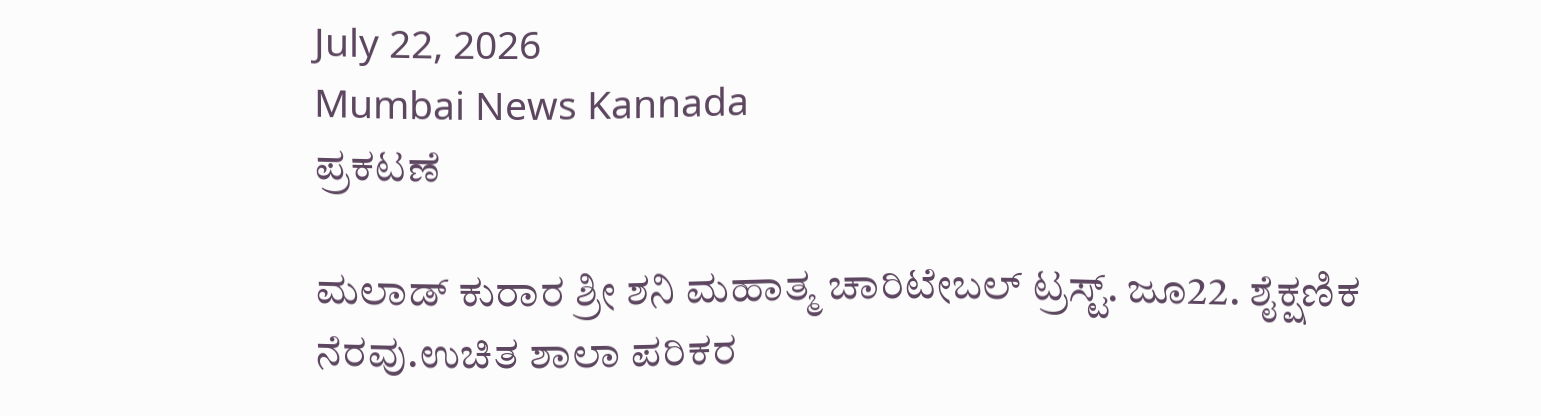July 22, 2026
Mumbai News Kannada
ಪ್ರಕಟಣೆ

ಮಲಾಡ್ ಕುರಾರ ಶ್ರೀ ಶನಿ ಮಹಾತ್ಮ ಚಾರಿಟೇಬಲ್ ಟ್ರಸ್ಟ್. ಜೂ22. ಶೈಕ್ಷಣಿಕ ನೆರವು.ಉಚಿತ ಶಾಲಾ ಪರಿಕರ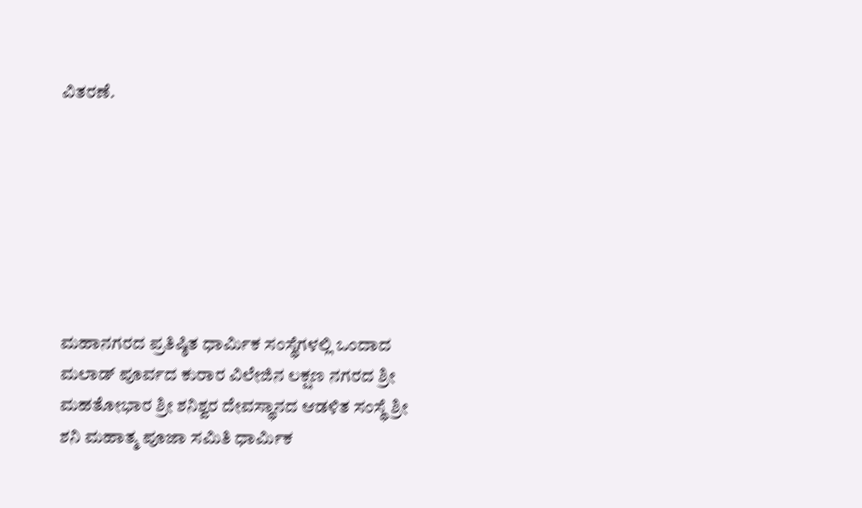ವಿತರಣೆ.







ಮಹಾನಗರದ ಪ್ರತಿಷ್ಠಿತ ಧಾರ್ಮಿಕ ಸಂಸ್ಥೆಗಳಲ್ಲಿ ಒಂದಾದ ಮಲಾಡ್ ಪೂರ್ವದ ಕುರಾರ ವಿಲೇಜಿನ ಲಕ್ಷಣ ನಗರದ ಶ್ರೀ ಮಹತೋಭಾರ ಶ್ರೀ ಶನಿಶ್ವರ ದೇವಸ್ಥಾನದ ಆಡಳಿತ ಸಂಸ್ಥೆ ಶ್ರೀ ಶನಿ ಮಹಾತ್ಮ ಪೂಜಾ ಸಮಿತಿ ಧಾರ್ಮಿಕ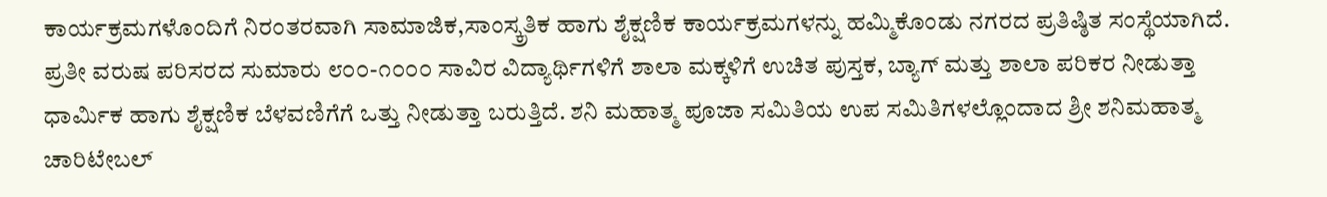ಕಾರ್ಯಕ್ರಮಗಳೊಂದಿಗೆ ನಿರಂತರವಾಗಿ ಸಾಮಾಜಿಕ,ಸಾಂಸ್ಕ್ರತಿಕ ಹಾಗು ಶೈಕ್ಷಣಿಕ ಕಾರ್ಯಕ್ರಮಗಳನ್ನು ಹಮ್ಮಿಕೊಂಡು ನಗರದ ಪ್ರತಿಷ್ಠಿತ ಸಂಸ್ಥೆಯಾಗಿದೆ.
ಪ್ರತೀ ವರುಷ ಪರಿಸರದ ಸುಮಾರು ೮೦೦-೧೦೦೦ ಸಾವಿರ ವಿದ್ಯಾರ್ಥಿಗಳಿಗೆ ಶಾಲಾ ಮಕ್ಕಳಿಗೆ ಉಚಿತ ಪುಸ್ತಕ, ಬ್ಯಾಗ್ ಮತ್ತು ಶಾಲಾ ಪರಿಕರ ನೀಡುತ್ತಾ ಧಾರ್ಮಿಕ ಹಾಗು ಶೈಕ್ಷಣಿಕ ಬೆಳವಣಿಗೆಗೆ ಒತ್ತು ನೀಡುತ್ತಾ ಬರುತ್ತಿದೆ. ಶನಿ ಮಹಾತ್ಮ ಪೂಜಾ ಸಮಿತಿಯ ಉಪ ಸಮಿತಿಗಳಲ್ಲೊಂದಾದ ಶ್ರೀ ಶನಿಮಹಾತ್ಮ ಚಾರಿಟೇಬಲ್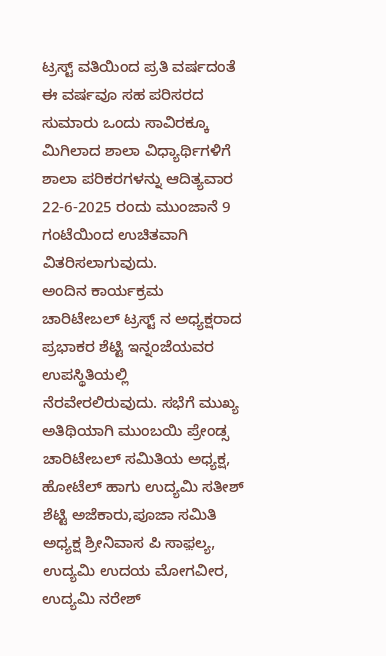ಟ್ರಸ್ಟ್ ವತಿಯಿಂದ ಪ್ರತಿ ವರ್ಷದಂತೆ ಈ ವರ್ಷವೂ ಸಹ ಪರಿಸರದ ಸುಮಾರು ಒಂದು ಸಾವಿರಕ್ಕೂ ಮಿಗಿಲಾದ ಶಾಲಾ ವಿಧ್ಯಾರ್ಥಿಗಳಿಗೆ ಶಾಲಾ ಪರಿಕರಗಳನ್ನು ಆದಿತ್ಯವಾರ 22-6-2025 ರಂದು ಮುಂಜಾನೆ 9 ಗಂಟೆಯಿಂದ ಉಚಿತವಾಗಿ ವಿತರಿಸಲಾಗುವುದು.
ಅಂದಿನ ಕಾರ್ಯಕ್ರಮ ಚಾರಿಟೇಬಲ್ ಟ್ರಸ್ಟ್ ನ ಅಧ್ಯಕ್ಷರಾದ ಪ್ರಭಾಕರ ಶೆಟ್ಟಿ ಇನ್ನಂಜೆಯವರ ಉಪಸ್ಥಿತಿಯಲ್ಲಿ ನೆರವೇರಲಿರುವುದು. ಸಭೆಗೆ ಮುಖ್ಯ ಅತಿಥಿಯಾಗಿ ಮುಂಬಯಿ ಪ್ರೇಂಡ್ಸ ಚಾರಿಟೇಬಲ್ ಸಮಿತಿಯ ಅಧ್ಯಕ್ಷ, ಹೋಟೆಲ್ ಹಾಗು ಉದ್ಯಮಿ ಸತೀಶ್ ಶೆಟ್ಟಿ ಅಜೆಕಾರು,ಪೂಜಾ ಸಮಿತಿ ಅಧ್ಯಕ್ಷ ಶ್ರೀನಿವಾಸ ಪಿ ಸಾಫ಼ಲ್ಯ, ಉದ್ಯಮಿ ಉದಯ ಮೋಗವೀರ, ಉದ್ಯಮಿ ನರೇಶ್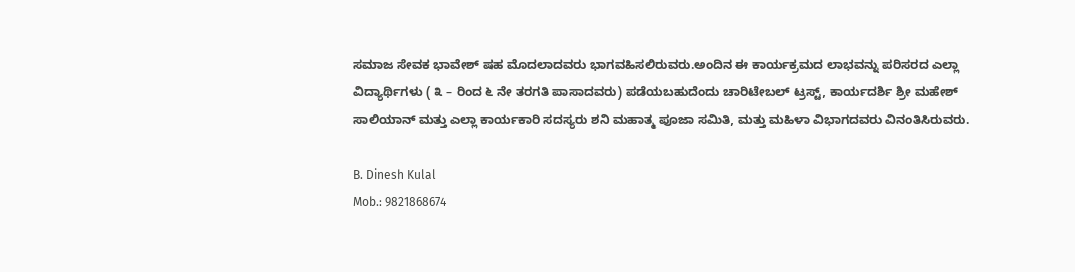ಸಮಾಜ ಸೇವಕ ಭಾವೇಶ್ ಷಹ ಮೊದಲಾದವರು ಭಾಗವಹಿಸಲಿರುವರು.ಅಂದಿನ ಈ ಕಾರ್ಯಕ್ರಮದ ಲಾಭವನ್ನು ಪರಿಸರದ ಎಲ್ಲಾ ವಿದ್ಯಾರ್ಥಿಗಳು ( ೩ – ರಿಂದ ೬ ನೇ ತರಗತಿ ಪಾಸಾದವರು) ಪಡೆಯಬಹುದೆಂದು ಚಾರಿಟೇಬಲ್ ಟ್ರಸ್ಟ್, ಕಾರ್ಯದರ್ಶಿ ಶ್ರೀ ಮಹೇಶ್ ಸಾಲಿಯಾನ್ ಮತ್ತು ಎಲ್ಲಾ ಕಾರ್ಯಕಾರಿ ಸದಸ್ಯರು ಶನಿ ಮಹಾತ್ಮ ಪೂಜಾ ಸಮಿತಿ, ಮತ್ತು ಮಹಿಳಾ ವಿಭಾಗದವರು ವಿನಂತಿಸಿರುವರು.

B. Dinesh Kulal
Mob.: 9821868674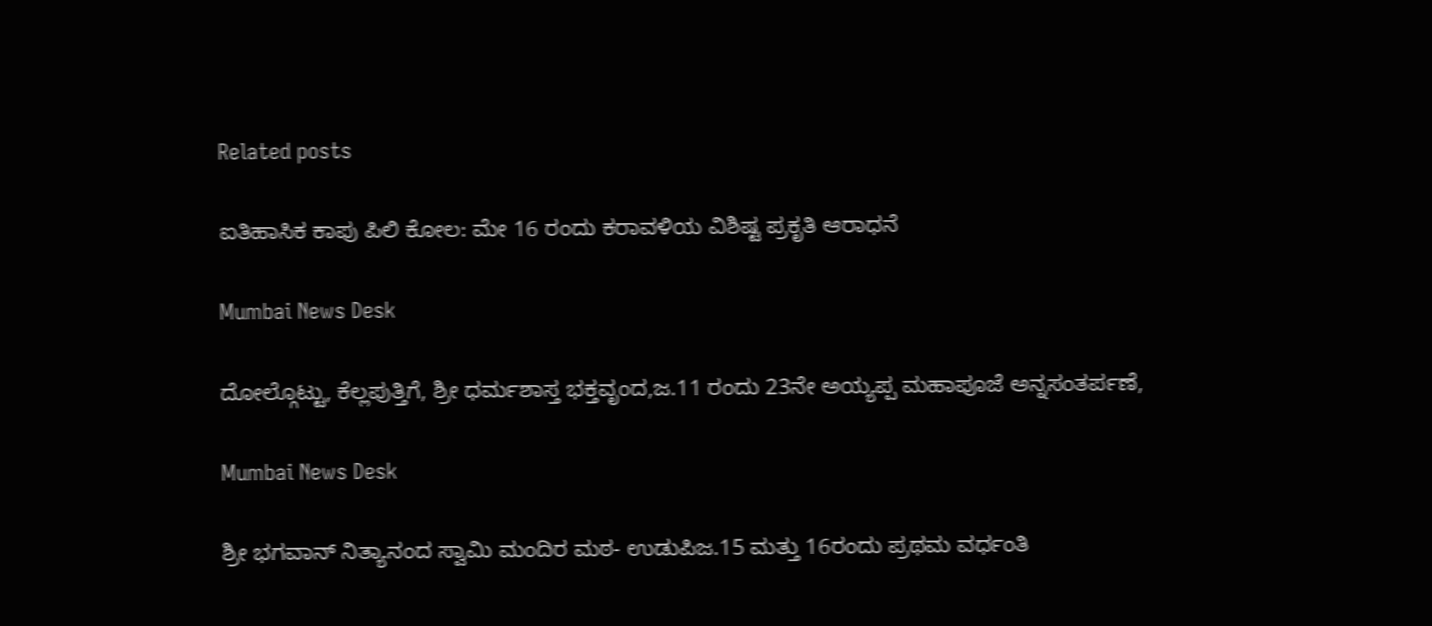Related posts

ಐತಿಹಾಸಿಕ ಕಾಪು ಪಿಲಿ ಕೋಲ: ಮೇ 16 ರಂದು ಕರಾವಳಿಯ ವಿಶಿಷ್ಟ ಪ್ರಕೃತಿ ಆರಾಧನೆ

Mumbai News Desk

ದೋಲ್ಗೊಟ್ಟು, ಕೆಲ್ಲಪುತ್ತಿಗೆ, ಶ್ರೀ ಧರ್ಮಶಾಸ್ತ ಭಕ್ತವೃಂದ,ಜ.11 ರಂದು 23ನೇ ಅಯ್ಯಪ್ಪ ಮಹಾಪೂಜೆ ಅನ್ನಸಂತರ್ಪಣೆ,

Mumbai News Desk

ಶ್ರೀ ಭಗವಾನ್ ನಿತ್ಯಾನಂದ ಸ್ವಾಮಿ ಮಂದಿರ ಮಠ- ಉಡುಪಿಜ.15 ಮತ್ತು 16ರಂದು ಪ್ರಥಮ ವರ್ಧಂತಿ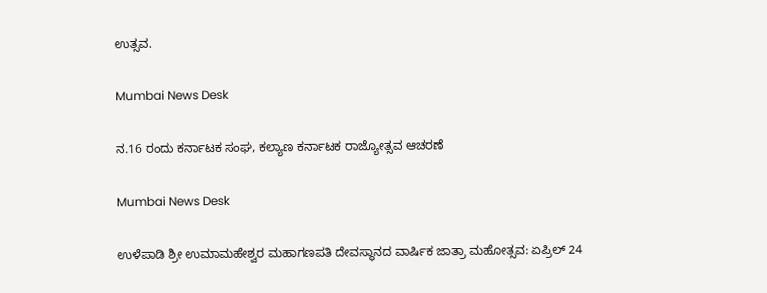ಉತ್ಸವ.

Mumbai News Desk

ನ.16 ರಂದು ಕರ್ನಾಟಕ ಸಂಘ, ಕಲ್ಯಾಣ ಕರ್ನಾಟಕ ರಾಜ್ಯೋತ್ಸವ ಆಚರಣೆ

Mumbai News Desk

ಉಳೆಪಾಡಿ ಶ್ರೀ ಉಮಾಮಹೇಶ್ವರ ಮಹಾಗಣಪತಿ ದೇವಸ್ಥಾನದ ವಾರ್ಷಿಕ ಜಾತ್ರಾ ಮಹೋತ್ಸವ: ಏಪ್ರಿಲ್ 24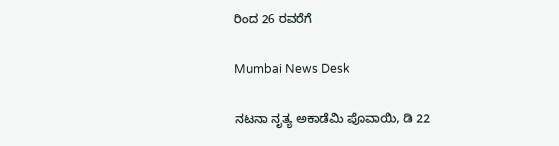ರಿಂದ 26 ರವರೆಗೆ

Mumbai News Desk

ನಟನಾ ನೃತ್ಯ ಅಕಾಡೆಮಿ ಪೊವಾಯಿ, ಡಿ 22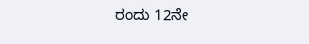ರಂದು 12ನೇ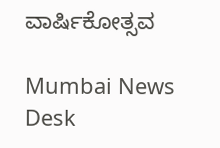ವಾರ್ಷಿಕೋತ್ಸವ

Mumbai News Desk